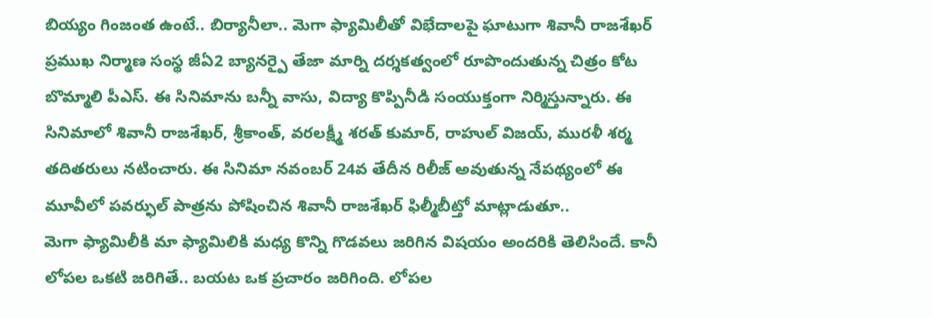బియ్యం గింజంత ఉంటే.. బిర్యానీలా.. మెగా ఫ్యామిలీతో విభేదాలపై ఘాటుగా శివానీ రాజశేఖర్
ప్రముఖ నిర్మాణ సంస్థ జీఏ2 బ్యానర్పై తేజా మార్ని దర్శకత్వంలో రూపొందుతున్న చిత్రం కోట బొమ్మాలి పీఎస్. ఈ సినిమాను బన్నీ వాసు, విద్యా కొప్పినీడి సంయుక్తంగా నిర్మిస్తున్నారు. ఈ సినిమాలో శివానీ రాజశేఖర్, శ్రీకాంత్, వరలక్ష్మీ శరత్ కుమార్, రాహుల్ విజయ్, మురళీ శర్మ తదితరులు నటించారు. ఈ సినిమా నవంబర్ 24వ తేదీన రిలీజ్ అవుతున్న నేపథ్యంలో ఈ మూవీలో పవర్ఫుల్ పాత్రను పోషించిన శివానీ రాజశేఖర్ ఫిల్మీబీట్తో మాట్లాడుతూ..
మెగా ఫ్యామిలీకి మా ఫ్యామిలికి మధ్య కొన్ని గొడవలు జరిగిన విషయం అందరికి తెలిసిందే. కానీ లోపల ఒకటి జరిగితే.. బయట ఒక ప్రచారం జరిగింది. లోపల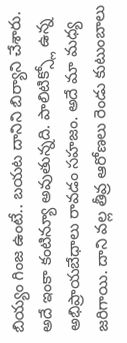బియ్యం గింజ ఉంటే.. బయట దానిని బిర్యాని చేశారు. అదే ఇంకా కంటిన్యూ అవుతున్నది. పాలిటిక్స్లో ఉన్న అభిప్రాయబేధాలు రావడం సహజం. అదే మా మధ్య జరిగాయి. దాని వల్ల తీవ్ర ఆరోణలు రెండు కుటుంబాలు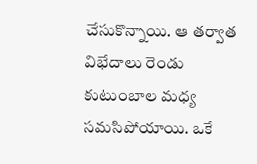చేసుకొన్నాయి. ఆ తర్వాత విభేదాలు రెండు కుటుంబాల మధ్య సమసిపోయాయి. ఒకే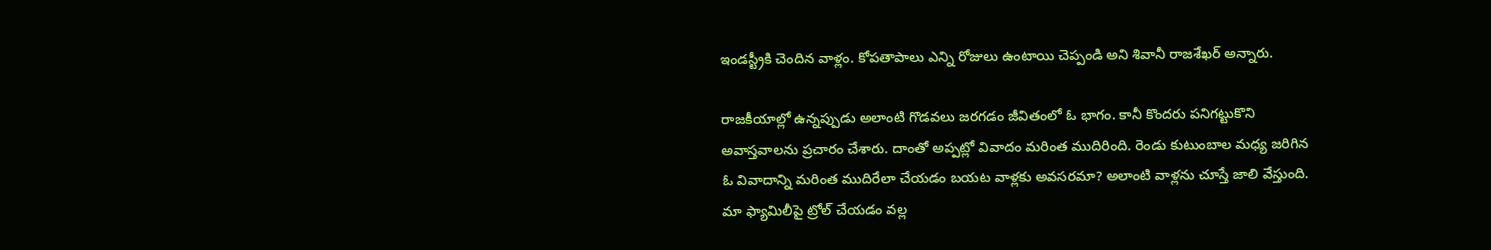ఇండస్ట్రీకి చెందిన వాళ్లం. కోపతాపాలు ఎన్ని రోజులు ఉంటాయి చెప్పండి అని శివానీ రాజశేఖర్ అన్నారు.

రాజకీయాల్లో ఉన్నప్పుడు అలాంటి గొడవలు జరగడం జీవితంలో ఓ భాగం. కానీ కొందరు పనిగట్టుకొని అవాస్తవాలను ప్రచారం చేశారు. దాంతో అప్పట్లో వివాదం మరింత ముదిరింది. రెండు కుటుంబాల మధ్య జరిగిన ఓ వివాదాన్ని మరింత ముదిరేలా చేయడం బయట వాళ్లకు అవసరమా? అలాంటి వాళ్లను చూస్తే జాలి వేస్తుంది. మా ఫ్యామిలీపై ట్రోల్ చేయడం వల్ల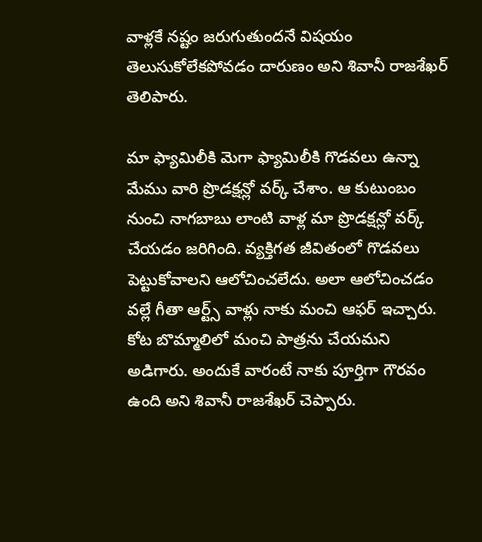వాళ్లకే నష్టం జరుగుతుందనే విషయం తెలుసుకోలేకపోవడం దారుణం అని శివానీ రాజశేఖర్ తెలిపారు.

మా ఫ్యామిలీకి మెగా ఫ్యామిలీకి గొడవలు ఉన్నా మేము వారి ప్రొడక్షన్లో వర్క్ చేశాం. ఆ కుటుంబం నుంచి నాగబాబు లాంటి వాళ్ల మా ప్రొడక్షన్లో వర్క్ చేయడం జరిగింది. వ్యక్తిగత జీవితంలో గొడవలు పెట్టుకోవాలని ఆలోచించలేదు. అలా ఆలోచించడం వల్లే గీతా ఆర్ట్స్ వాళ్లు నాకు మంచి ఆఫర్ ఇచ్చారు. కోట బొమ్మాలిలో మంచి పాత్రను చేయమని అడిగారు. అందుకే వారంటే నాకు పూర్తిగా గౌరవం ఉంది అని శివానీ రాజశేఖర్ చెప్పారు.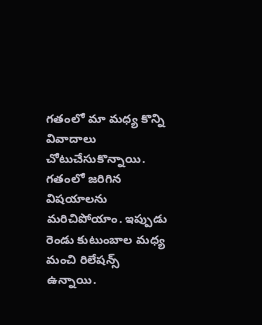గతంలో మా మధ్య కొన్ని వివాదాలు చోటుచేసుకొన్నాయి. గతంలో జరిగిన విషయాలను మరిచిపోయాం. ఇప్పుడు రెండు కుటుంబాల మధ్య మంచి రిలేషన్స్ ఉన్నాయి.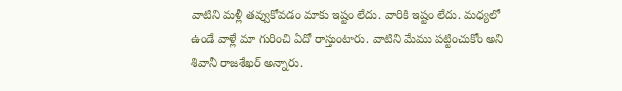వాటిని మళ్లీ తవ్వుకోవడం మాకు ఇష్టం లేదు. వారికి ఇష్టం లేదు. మధ్యలో ఉండే వాళ్లే మా గురించి ఏదో రాస్తుంటారు. వాటిని మేము పట్టించుకోం అని శివానీ రాజశేఖర్ అన్నారు.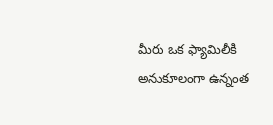మీరు ఒక ఫ్యామిలీకి అనుకూలంగా ఉన్నంత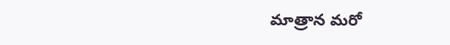మాత్రాన మరో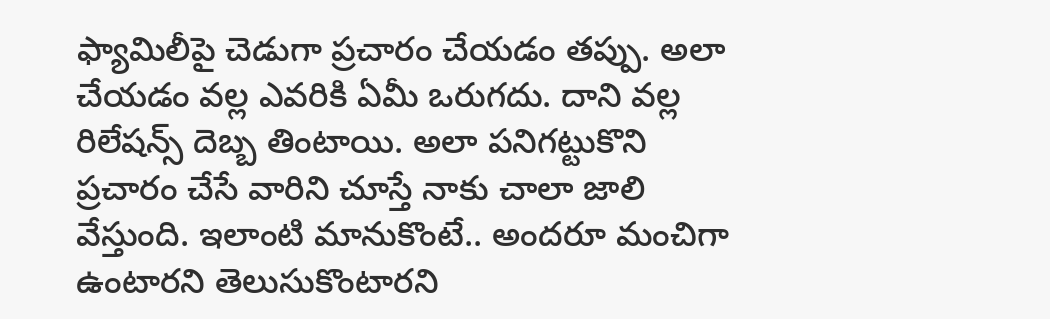ఫ్యామిలీపై చెడుగా ప్రచారం చేయడం తప్పు. అలా చేయడం వల్ల ఎవరికి ఏమీ ఒరుగదు. దాని వల్ల రిలేషన్స్ దెబ్బ తింటాయి. అలా పనిగట్టుకొని ప్రచారం చేసే వారిని చూస్తే నాకు చాలా జాలి వేస్తుంది. ఇలాంటి మానుకొంటే.. అందరూ మంచిగా ఉంటారని తెలుసుకొంటారని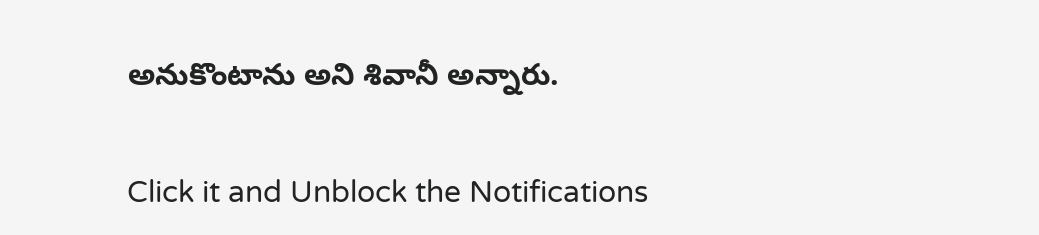అనుకొంటాను అని శివానీ అన్నారు.


Click it and Unblock the Notifications